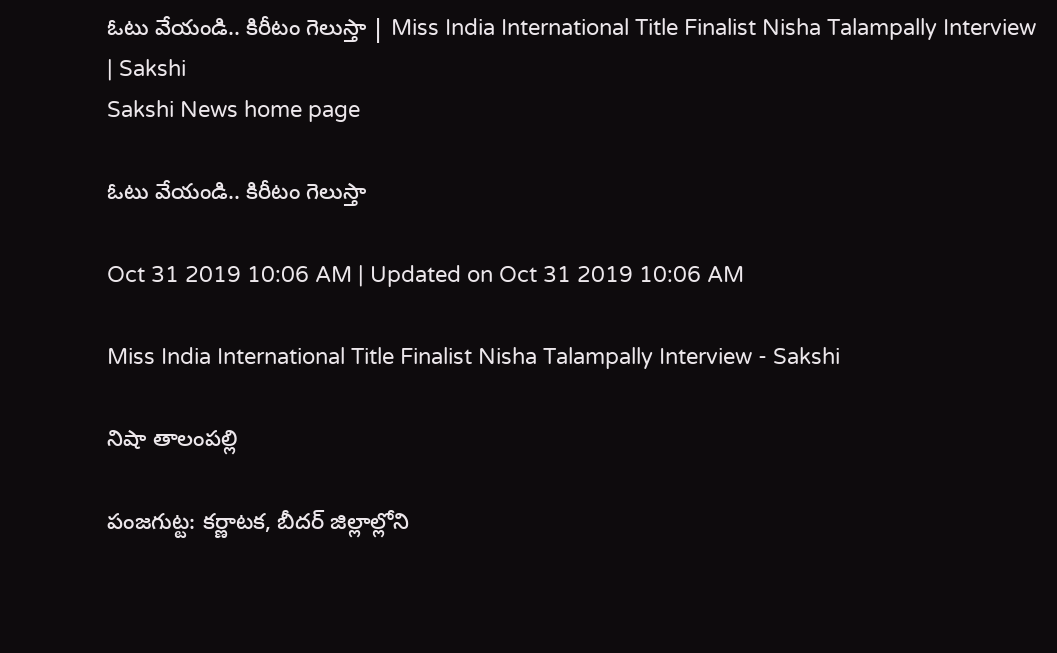ఓటు వేయండి.. కిరీటం గెలుస్తా | Miss India International Title Finalist Nisha Talampally Interview | Sakshi
Sakshi News home page

ఓటు వేయండి.. కిరీటం గెలుస్తా

Oct 31 2019 10:06 AM | Updated on Oct 31 2019 10:06 AM

Miss India International Title Finalist Nisha Talampally Interview - Sakshi

నిషా తాలంపల్లి

పంజగుట్ట: కర్ణాటక, బీదర్‌ జిల్లాల్లోని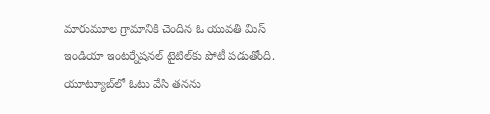మారుమూల గ్రామానికి చెందిన ఓ యువతి మిస్‌ ఇండియా ఇంటర్నేషనల్‌ టైటిల్‌కు పోటీ పడుతోంది. యూట్యూబ్‌లో ఓటు వేసి తనను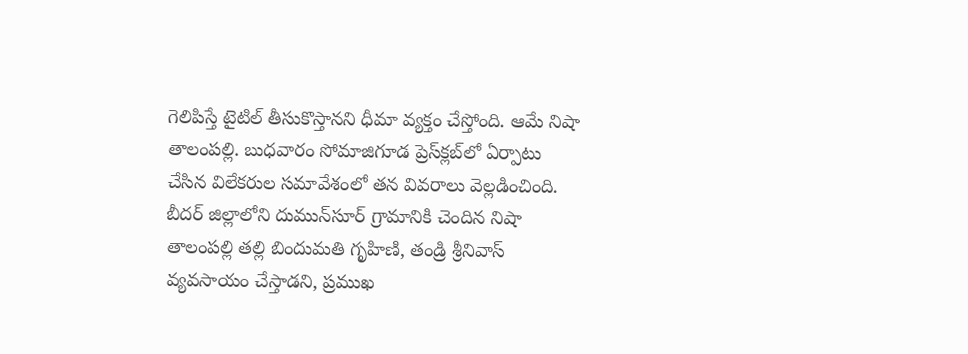గెలిపిస్తే టైటిల్‌ తీసుకొస్తానని ధీమా వ్యక్తం చేస్తోంది. ఆమే నిషా తాలంపల్లి. బుధవారం సోమాజిగూడ ప్రెస్‌క్లబ్‌లో ఏర్పాటు చేసిన విలేకరుల సమావేశంలో తన వివరాలు వెల్లడించింది. బీదర్‌ జిల్లాలోని దుమున్‌సూర్‌ గ్రామానికి చెందిన నిషా తాలంపల్లి తల్లి బిందుమతి గృహిణి, తండ్రి శ్రీనివాస్‌ వ్యవసాయం చేస్తాడని, ప్రముఖ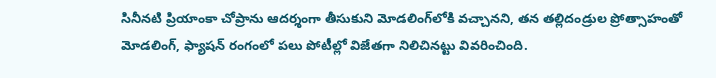సినీనటి ప్రియాంకా చోప్రాను ఆదర్శంగా తీసుకుని మోడలింగ్‌లోకి వచ్చానని, తన తల్లిదండ్రుల ప్రోత్సాహంతో మోడలింగ్, ఫ్యాషన్‌ రంగంలో పలు పోటీల్లో విజేతగా నిలిచినట్టు వివరించింది.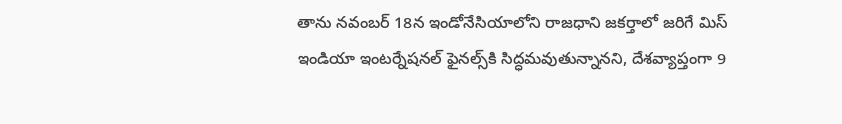తాను నవంబర్‌ 18న ఇండోనేసియాలోని రాజధాని జకర్తాలో జరిగే మిస్‌ ఇండియా ఇంటర్నేషనల్‌ ఫైనల్స్‌కి సిద్ధమవుతున్నానని, దేశవ్యాప్తంగా 9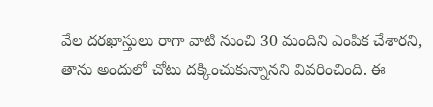వేల దరఖాస్తులు రాగా వాటి నుంచి 30 మందిని ఎంపిక చేశారని, తాను అందులో చోటు దక్కించుకున్నానని వివరించింది. ఈ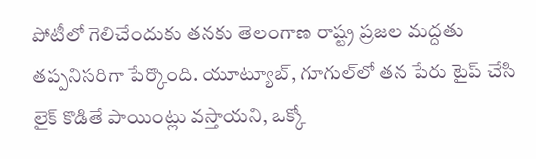పోటీలో గెలిచేందుకు తనకు తెలంగాణ రాష్ట్ర ప్రజల మద్దతు తప్పనిసరిగా పేర్కొంది. యూట్యూబ్, గూగుల్‌లో తన పేరు టైప్‌ చేసి లైక్‌ కొడితే పాయింట్లు వస్తాయని, ఒక్కో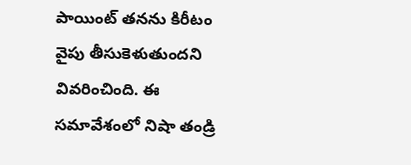పాయింట్‌ తనను కిరీటం వైపు తీసుకెళుతుందని వివరించింది. ఈ సమావేశంలో నిషా తండ్రి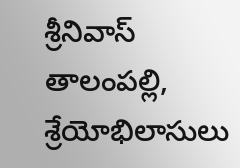శ్రీనివాస్‌ తాలంపల్లి, శ్రేయోభిలాసులు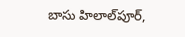బాసు హిలాల్‌పూర్,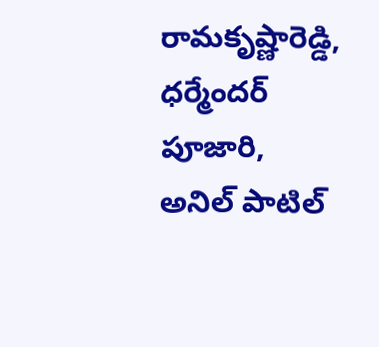రామకృష్ణారెడ్డి, ధర్మేందర్‌ పూజారి, అనిల్‌ పాటిల్‌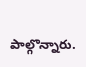పాల్గొన్నారు.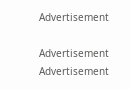Advertisement

Advertisement
Advertisement